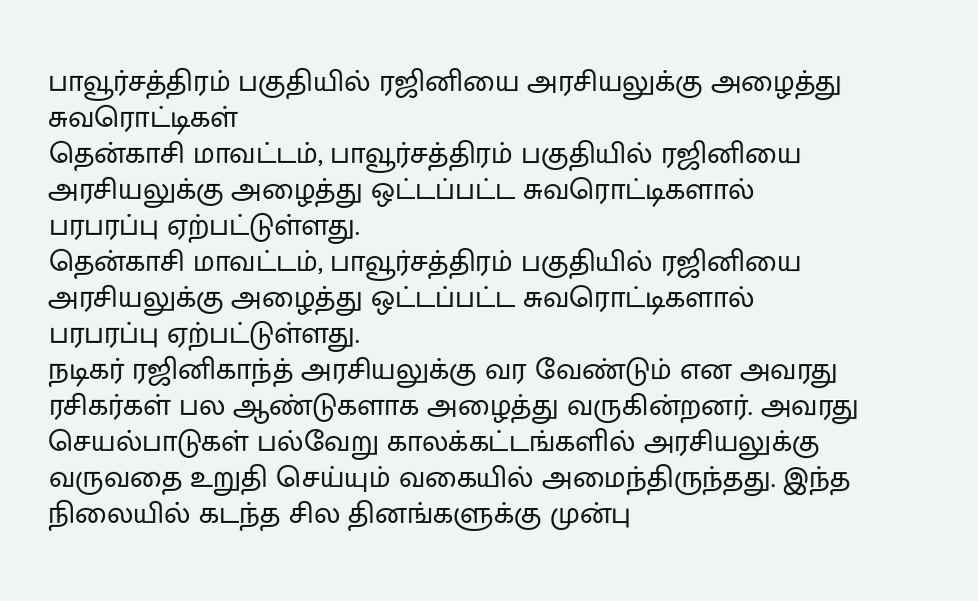பாவூர்சத்திரம் பகுதியில் ரஜினியை அரசியலுக்கு அழைத்து சுவரொட்டிகள்
தென்காசி மாவட்டம், பாவூர்சத்திரம் பகுதியில் ரஜினியை அரசியலுக்கு அழைத்து ஒட்டப்பட்ட சுவரொட்டிகளால் பரபரப்பு ஏற்பட்டுள்ளது.
தென்காசி மாவட்டம், பாவூர்சத்திரம் பகுதியில் ரஜினியை அரசியலுக்கு அழைத்து ஒட்டப்பட்ட சுவரொட்டிகளால் பரபரப்பு ஏற்பட்டுள்ளது.
நடிகர் ரஜினிகாந்த் அரசியலுக்கு வர வேண்டும் என அவரது ரசிகர்கள் பல ஆண்டுகளாக அழைத்து வருகின்றனர். அவரது செயல்பாடுகள் பல்வேறு காலக்கட்டங்களில் அரசியலுக்கு வருவதை உறுதி செய்யும் வகையில் அமைந்திருந்தது. இந்த நிலையில் கடந்த சில தினங்களுக்கு முன்பு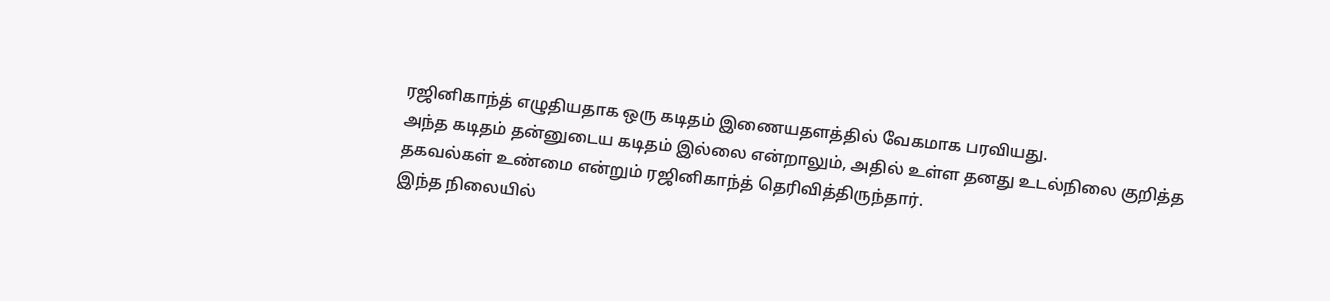ரஜினிகாந்த் எழுதியதாக ஒரு கடிதம் இணையதளத்தில் வேகமாக பரவியது.
அந்த கடிதம் தன்னுடைய கடிதம் இல்லை என்றாலும், அதில் உள்ள தனது உடல்நிலை குறித்த தகவல்கள் உண்மை என்றும் ரஜினிகாந்த் தெரிவித்திருந்தார்.
இந்த நிலையில்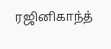ரஜினிகாந்த்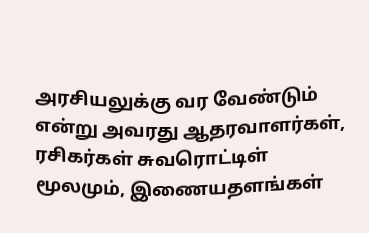அரசியலுக்கு வர வேண்டும் என்று அவரது ஆதரவாளர்கள், ரசிகர்கள் சுவரொட்டிள் மூலமும், இணையதளங்கள்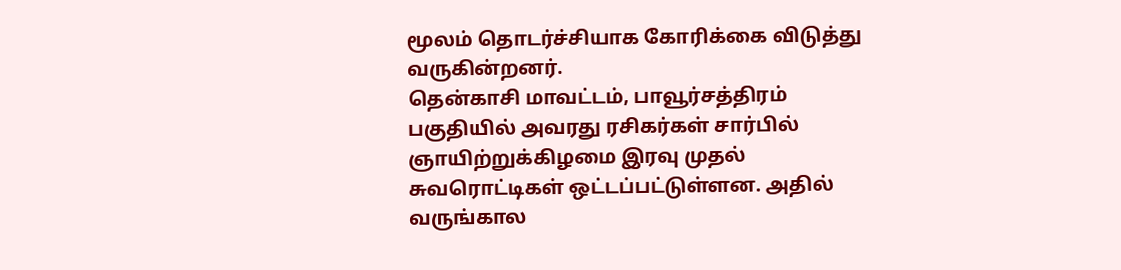மூலம் தொடர்ச்சியாக கோரிக்கை விடுத்து வருகின்றனர்.
தென்காசி மாவட்டம், பாவூர்சத்திரம் பகுதியில் அவரது ரசிகர்கள் சார்பில் ஞாயிற்றுக்கிழமை இரவு முதல் சுவரொட்டிகள் ஒட்டப்பட்டுள்ளன. அதில் வருங்கால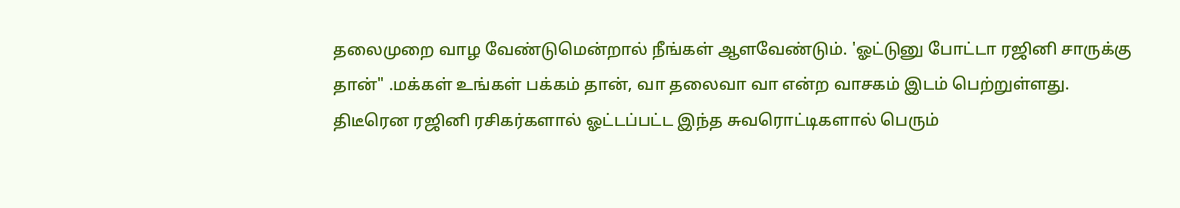தலைமுறை வாழ வேண்டுமென்றால் நீங்கள் ஆளவேண்டும். 'ஓட்டுனு போட்டா ரஜினி சாருக்கு தான்" .மக்கள் உங்கள் பக்கம் தான், வா தலைவா வா என்ற வாசகம் இடம் பெற்றுள்ளது.
திடீரென ரஜினி ரசிகர்களால் ஓட்டப்பட்ட இந்த சுவரொட்டிகளால் பெரும்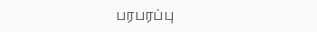பரபரப்பு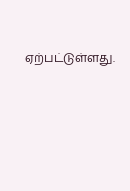ஏற்பட்டுள்ளது.